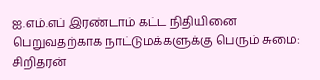ஐ.எம்.எப் இரண்டாம் கட்ட நிதியினை பெறுவதற்காக நாட்டுமக்களுக்கு பெரும் சுமை: சிறிதரன்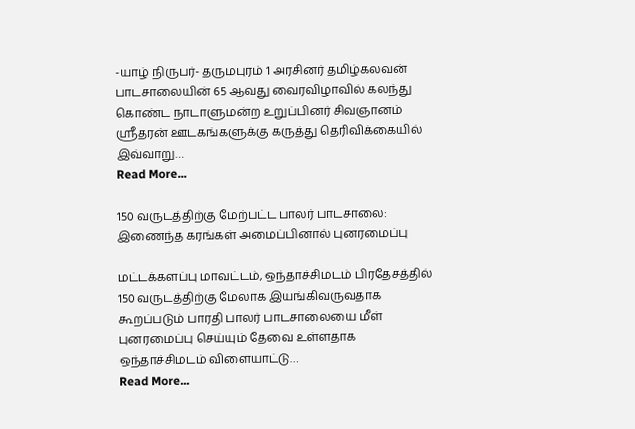-யாழ் நிருபர்- தருமபுரம் 1 அரசினர் தமிழ்கலவன் பாடசாலையின் 65 ஆவது வைரவிழாவில் கலந்து கொண்ட நாடாளுமன்ற உறுப்பினர் சிவஞானம் ஸ்ரீதரன் ஊடகங்களுக்கு கருத்து தெரிவிக்கையில் இவ்வாறு…
Read More...

150 வருடத்திற்கு மேற்பட்ட பாலர் பாடசாலை: இணைந்த கரங்கள் அமைப்பினால் புனரமைப்பு

மட்டக்களப்பு மாவட்டம், ஒந்தாச்சிமடம் பிரதேசத்தில் 150 வருடத்திற்கு மேலாக இயங்கிவருவதாக கூறப்படும் பாரதி பாலர் பாடசாலையை மீள் புனரமைப்பு செய்யும் தேவை உள்ளதாக ஒந்தாச்சிமடம் விளையாட்டு…
Read More...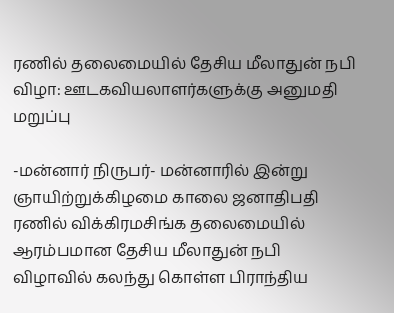ரணில் தலைமையில் தேசிய மீலாதுன் நபி விழா: ஊடகவியலாளர்களுக்கு அனுமதி மறுப்பு

-மன்னார் நிருபர்- மன்னாரில் இன்று ஞாயிற்றுக்கிழமை காலை ஜனாதிபதி ரணில் விக்கிரமசிங்க தலைமையில் ஆரம்பமான தேசிய மீலாதுன் நபி விழாவில் கலந்து கொள்ள பிராந்திய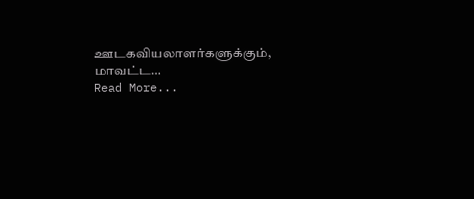ஊடகவியலாளர்களுக்கும், மாவட்ட…
Read More...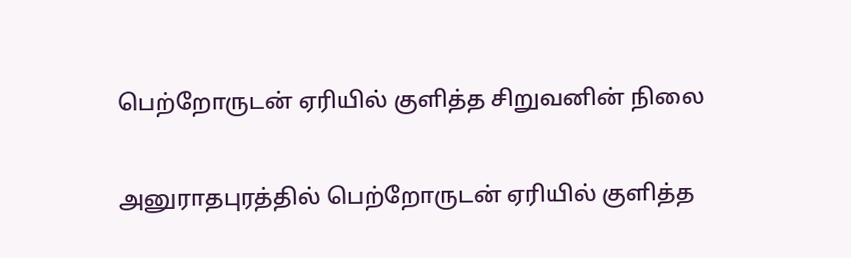பெற்றோருடன் ஏரியில் குளித்த சிறுவனின் நிலை

அனுராதபுரத்தில் பெற்றோருடன் ஏரியில் குளித்த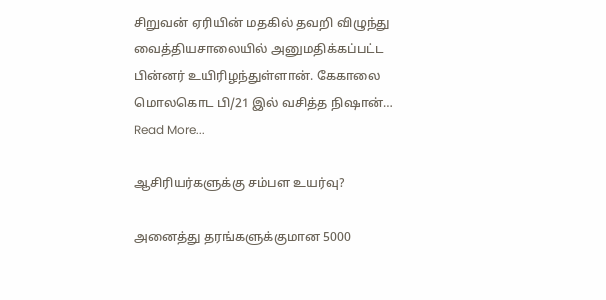சிறுவன் ஏரியின் மதகில் தவறி விழுந்து வைத்தியசாலையில் அனுமதிக்கப்பட்ட பின்னர் உயிரிழந்துள்ளான். கேகாலை மொலகொட பி/21 இல் வசித்த நிஷான்…
Read More...

ஆசிரியர்களுக்கு சம்பள உயர்வு?

அனைத்து தரங்களுக்குமான 5000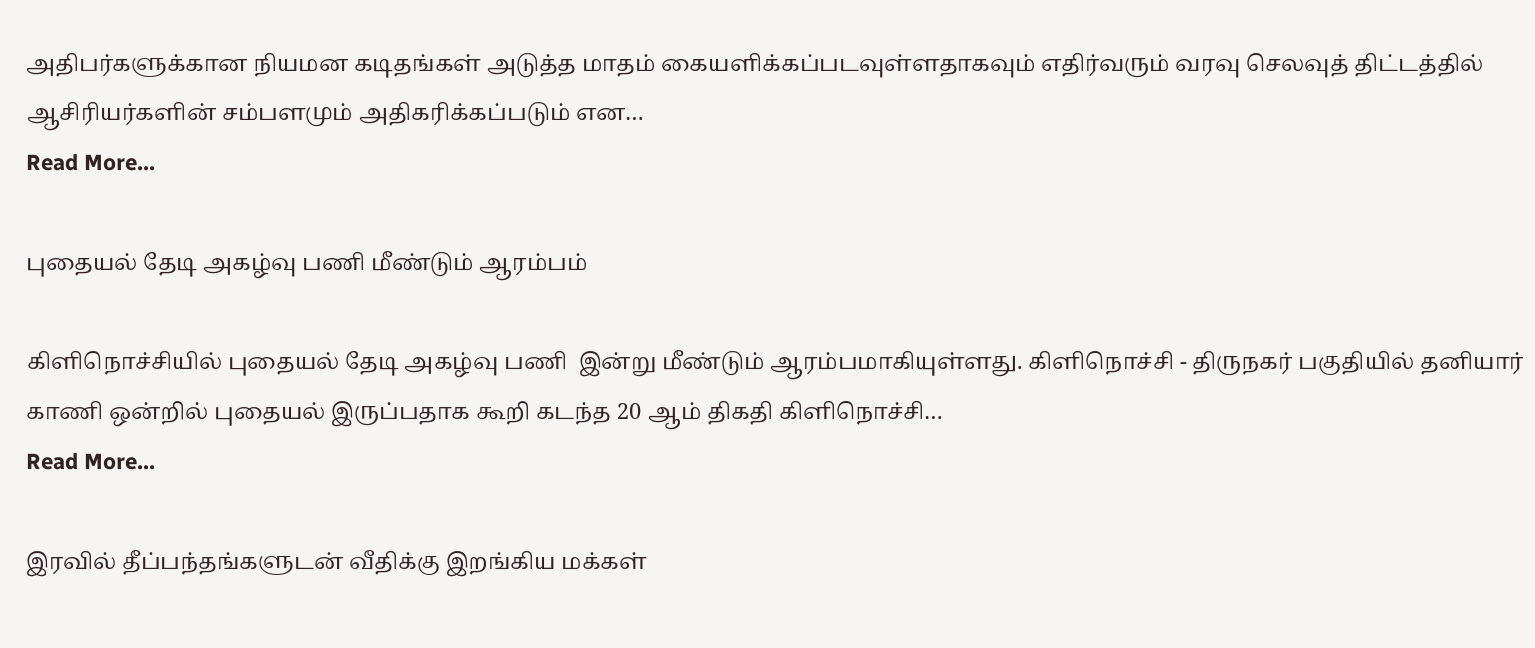அதிபர்களுக்கான நியமன கடிதங்கள் அடுத்த மாதம் கையளிக்கப்படவுள்ளதாகவும் எதிர்வரும் வரவு செலவுத் திட்டத்தில் ஆசிரியர்களின் சம்பளமும் அதிகரிக்கப்படும் என…
Read More...

புதையல் தேடி அகழ்வு பணி மீண்டும் ஆரம்பம்

கிளிநொச்சியில் புதையல் தேடி அகழ்வு பணி  இன்று மீண்டும் ஆரம்பமாகியுள்ளது. கிளிநொச்சி - திருநகர் பகுதியில் தனியார் காணி ஒன்றில் புதையல் இருப்பதாக கூறி கடந்த 20 ஆம் திகதி கிளிநொச்சி…
Read More...

இரவில் தீப்பந்தங்களுடன் வீதிக்கு இறங்கிய மக்கள்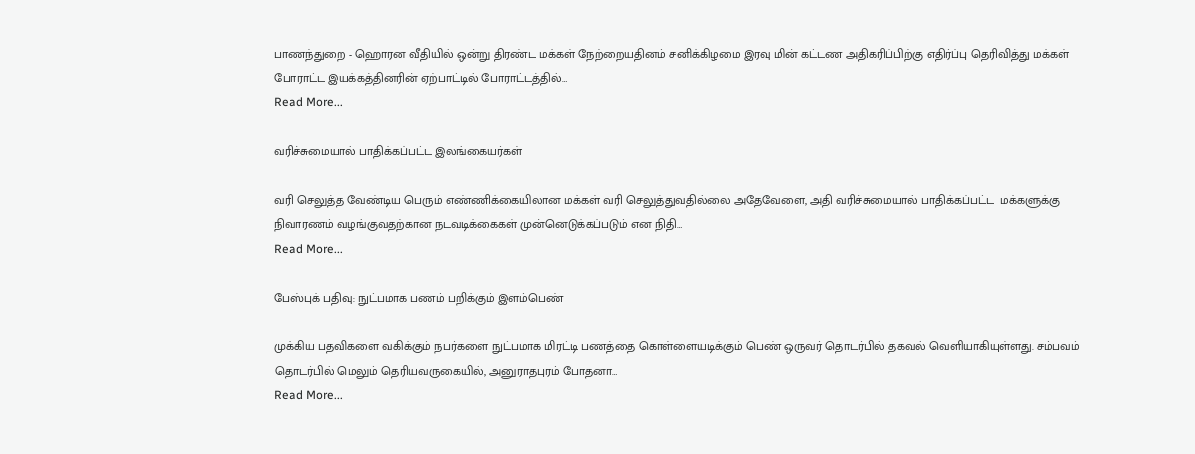பாணந்துறை - ஹொரன வீதியில் ஒன்று திரண்ட மக்கள் நேற்றையதினம் சனிக்கிழமை இரவு மின் கட்டண அதிகரிப்பிற்கு எதிர்ப்பு தெரிவித்து மக்கள் போராட்ட இயக்கத்தினரின் ஏற்பாட்டில் போராட்டத்தில்…
Read More...

வரிச்சுமையால் பாதிக்கப்பட்ட இலங்கையர்கள்

வரி செலுத்த வேண்டிய பெரும் எண்ணிக்கையிலான மக்கள் வரி செலுத்துவதில்லை அதேவேளை, அதி வரிச்சுமையால் பாதிக்கப்பட்ட  மக்களுக்கு நிவாரணம் வழங்குவதற்கான நடவடிக்கைகள் முன்னெடுக்கப்படும் என நிதி…
Read More...

பேஸ்புக் பதிவு: நுட்பமாக பணம் பறிக்கும் இளம்பெண்

முக்கிய பதவிகளை வகிக்கும் நபர்களை நுட்பமாக மிரட்டி பணத்தை கொள்ளையடிக்கும் பெண் ஒருவர் தொடர்பில் தகவல் வெளியாகியுள்ளது. சம்பவம் தொடர்பில் மெலும் தெரியவருகையில், அனுராதபுரம் போதனா…
Read More...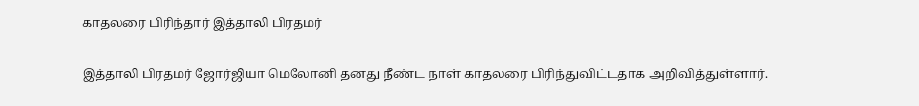காதலரை பிரிந்தார் இத்தாலி பிரதமர்

இத்தாலி பிரதமர் ஜோர்ஜியா மெலோனி தனது நீண்ட நாள் காதலரை பிரிந்துவிட்டதாக அறிவித்துள்ளார்.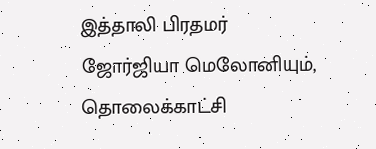இத்தாலி பிரதமர் ஜோர்ஜியா மெலோனியும், தொலைக்காட்சி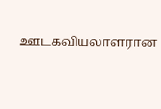ஊடகவியலாளரான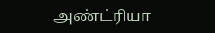அண்ட்ரியா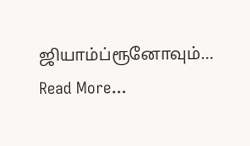ஜியாம்ப்ரூனோவும்…
Read More...